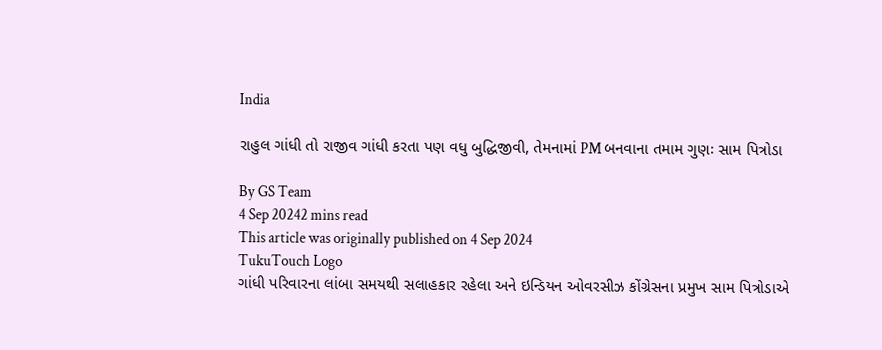India

રાહુલ ગાંધી તો રાજીવ ગાંધી કરતા પણ વધુ બુદ્ધિજીવી, તેમનામાં PM બનવાના તમામ ગુણઃ સામ પિત્રોડા

By GS Team
4 Sep 20242 mins read
This article was originally published on 4 Sep 2024
TukuTouch Logo
ગાંધી પરિવારના લાંબા સમયથી સલાહકાર રહેલા અને ઇન્ડિયન ઓવરસીઝ કોંગ્રેસના પ્રમુખ સામ પિત્રોડાએ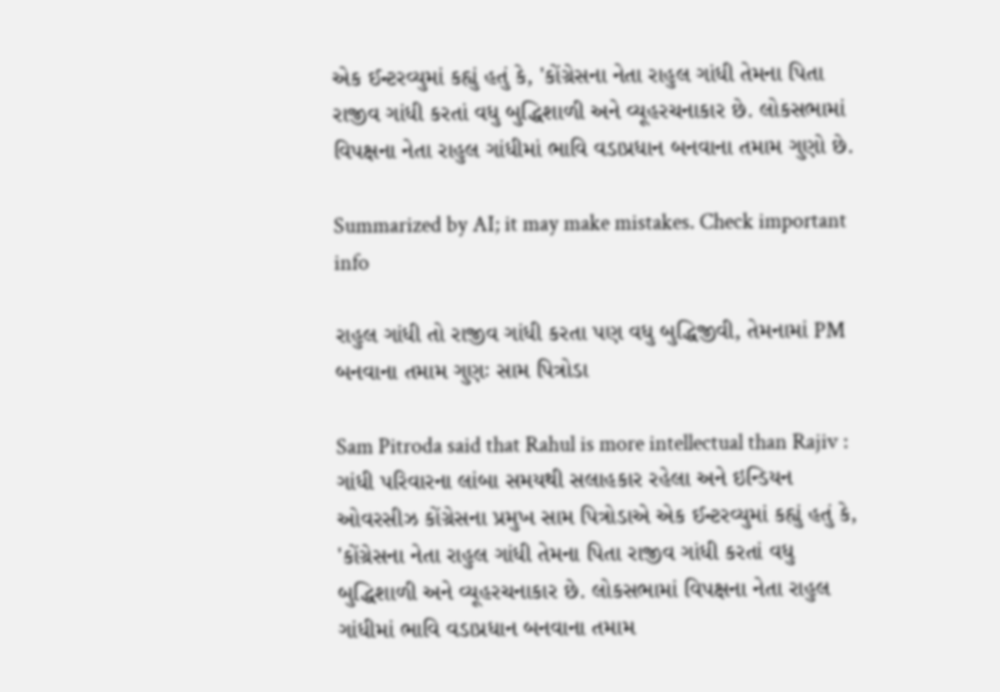એક ઈન્ટરવ્યુમાં કહ્યું હતું કે, 'કોંગ્રેસના નેતા રાહુલ ગાંધી તેમના પિતા રાજીવ ગાંધી કરતાં વધુ બુદ્ધિશાળી અને વ્યૂહરચનાકાર છે. લોકસભામાં વિપક્ષના નેતા રાહુલ ગાંધીમાં ભાવિ વડાપ્રધાન બનવાના તમામ ગુણો છે.

Summarized by AI; it may make mistakes. Check important info

રાહુલ ગાંધી તો રાજીવ ગાંધી કરતા પણ વધુ બુદ્ધિજીવી, તેમનામાં PM બનવાના તમામ ગુણઃ સામ પિત્રોડા

Sam Pitroda said that Rahul is more intellectual than Rajiv : ગાંધી પરિવારના લાંબા સમયથી સલાહકાર રહેલા અને ઇન્ડિયન ઓવરસીઝ કોંગ્રેસના પ્રમુખ સામ પિત્રોડાએ એક ઈન્ટરવ્યુમાં કહ્યું હતું કે, 'કોંગ્રેસના નેતા રાહુલ ગાંધી તેમના પિતા રાજીવ ગાંધી કરતાં વધુ બુદ્ધિશાળી અને વ્યૂહરચનાકાર છે. લોકસભામાં વિપક્ષના નેતા રાહુલ ગાંધીમાં ભાવિ વડાપ્રધાન બનવાના તમામ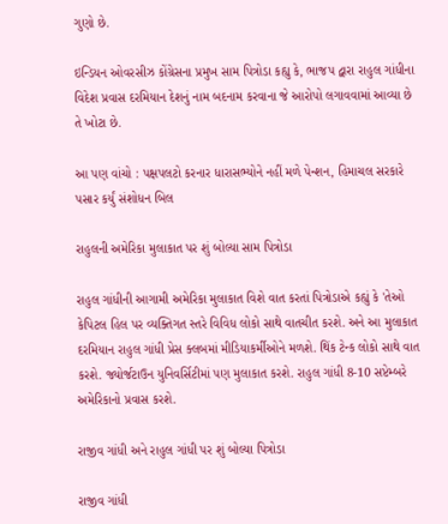ગુણો છે.

ઇન્ડિયન ઓવરસીઝ કોંગ્રેસના પ્રમુખ સામ પિત્રોડા કહ્યુ કે, ભાજપ દ્વારા રાહુલ ગાંધીના વિદેશ પ્રવાસ દરમિયાન દેશનું નામ બદનામ કરવાના જે આરોપો લગાવવામાં આવ્યા છે તે ખોટા છે.

આ પણ વાંચો : પક્ષપલટો કરનાર ધારાસભ્યોને નહીં મળે પેન્શન, હિમાચલ સરકારે પસાર કર્યું સંશોધન બિલ

રાહુલની અમેરિકા મુલાકાત પર શું બોલ્યા સામ પિત્રોડા

રાહુલ ગાંધીની આગામી અમેરિકા મુલાકાત વિશે વાત કરતાં પિત્રોડાએ કહ્યું કે 'તેઓ કેપિટલ હિલ પર વ્યક્તિગત સ્તરે વિવિધ લોકો સાથે વાતચીત કરશે. અને આ મુલાકાત દરમિયાન રાહુલ ગાંધી પ્રેસ ક્લબમાં મીડિયાકર્મીઓને મળશે. થિંક ટેન્ક લોકો સાથે વાત કરશે. જ્યોર્જટાઉન યુનિવર્સિટીમાં પણ મુલાકાત કરશે. રાહુલ ગાંધી 8-10 સપ્ટેમ્બરે અમેરિકાનો પ્રવાસ કરશે.

રાજીવ ગાંધી અને રાહુલ ગાંધી પર શું બોલ્યા પિત્રોડા

રાજીવ ગાંધી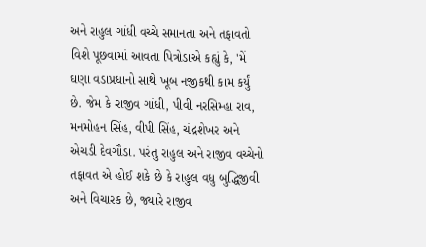અને રાહુલ ગાંધી વચ્ચે સમાનતા અને તફાવતો વિશે પૂછવામાં આવતા પિત્રોડાએ કહ્યું કે, 'મેં ઘણા વડાપ્રધાનો સાથે ખૂબ નજીકથી કામ કર્યું છે. જેમ કે રાજીવ ગાંધી, પીવી નરસિમ્હા રાવ, મનમોહન સિંહ, વીપી સિંહ, ચંદ્રશેખર અને એચડી દેવગૌડા. પરંતુ રાહુલ અને રાજીવ વચ્ચેનો તફાવત એ હોઈ શકે છે કે રાહુલ વધુ બુદ્ધિજીવી અને વિચારક છે, જ્યારે રાજીવ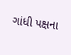ગાંધી પક્ષના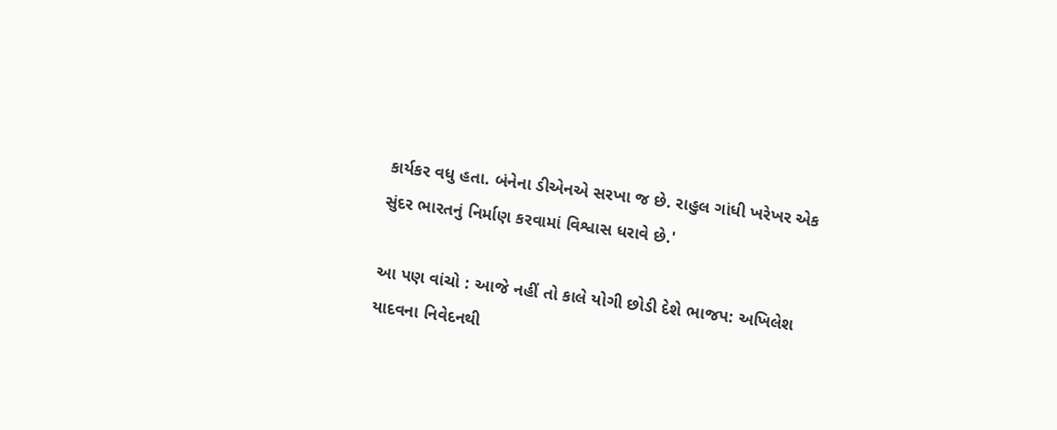કાર્યકર વધુ હતા. બંનેના ડીએનએ સરખા જ છે. રાહુલ ગાંધી ખરેખર એક સુંદર ભારતનું નિર્માણ કરવામાં વિશ્વાસ ધરાવે છે.'

આ પણ વાંચો : આજે નહીં તો કાલે યોગી છોડી દેશે ભાજપ: અખિલેશ યાદવના નિવેદનથી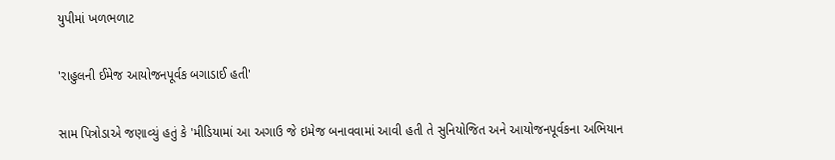યુપીમાં ખળભળાટ

'રાહુલની ઈમેજ આયોજનપૂર્વક બગાડાઈ હતી'

સામ પિત્રોડાએ જણાવ્યું હતું કે 'મીડિયામાં આ અગાઉ જે ઇમેજ બનાવવામાં આવી હતી તે સુનિયોજિત અને આયોજનપૂર્વકના અભિયાન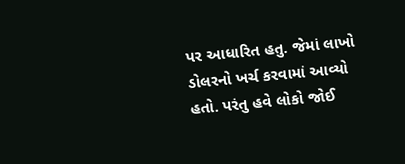પર આધારિત હતુ. જેમાં લાખો ડોલરનો ખર્ચ કરવામાં આવ્યો હતો. પરંતુ હવે લોકો જોઈ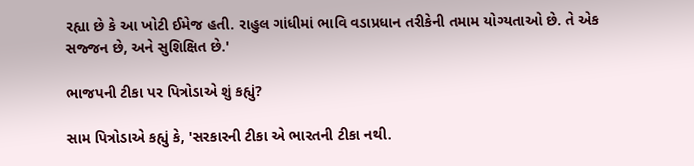રહ્યા છે કે આ ખોટી ઈમેજ હતી. રાહુલ ગાંધીમાં ભાવિ વડાપ્રધાન તરીકેની તમામ યોગ્યતાઓ છે. તે એક સજ્જન છે, અને સુશિક્ષિત છે.'

ભાજપની ટીકા પર પિત્રોડાએ શું કહ્યું?

સામ પિત્રોડાએ કહ્યું કે, 'સરકારની ટીકા એ ભારતની ટીકા નથી.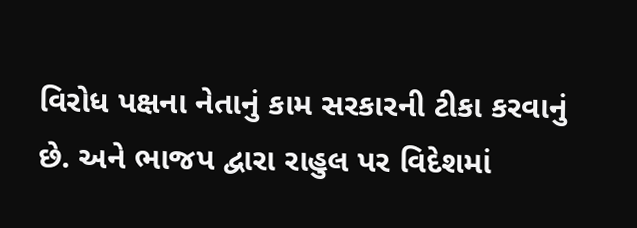વિરોધ પક્ષના નેતાનું કામ સરકારની ટીકા કરવાનું છે. અને ભાજપ દ્વારા રાહુલ પર વિદેશમાં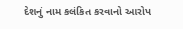દેશનું નામ કલંકિત કરવાનો આરોપ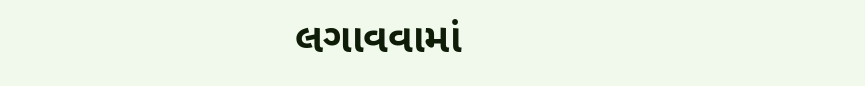લગાવવામાં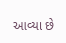આવ્યા છે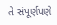તે સંપૂર્ણપણે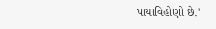પાયાવિહોણો છે.'